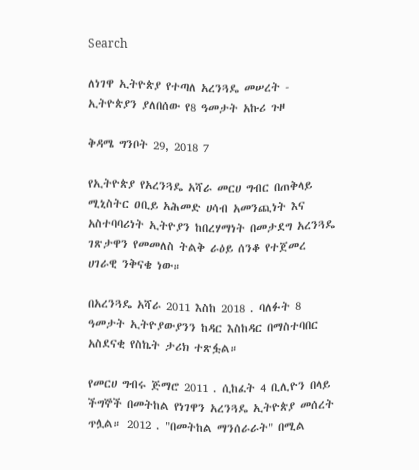Search

ለነገዋ ኢትዮጵያ የተጣለ አረንጓዴ መሠረት - ኢትዮጵያን ያለበሰው የ8 ዓመታት አኩሪ ጉዞ

ቅዳሜ ግንቦት 29, 2018 7

የኢትዮጵያ የአረንጓዴ አሻራ መርሀ ግብር በጠቅላይ ሚኒስትር ዐቢይ አሕመድ ሀሳብ አመንጪነት እና አስተባባሪነት ኢትዮያን ከበረሃማነት በመታደግ አረንጓዴ ገጽታዋን የመመለስ ትልቅ ራዕይ ሰንቆ የተጀመረ ሀገራዊ ንቅናቄ ነው።

በአረንጓዴ አሻራ 2011 እስከ 2018 . ባለፉት 8 ዓመታት ኢትዮያውያንን ከዳር እስከዳር በማስተባበር አስደናቂ የስኬት ታሪክ ተጽፏል።

የመርሀ ግብሩ ጅማሮ 2011 . ሲከፈት 4 ቢሊዮን በላይ ችግኞች በመትከል የነገዋን አረንጓዴ ኢትዮጵያ መሰረት ጥሏል። 2012 . "በመትከል ማንሰራራት" በሚል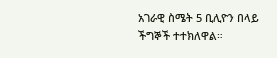አገራዊ ስሜት 5 ቢሊዮን በላይ ችግኞች ተተክለዋል።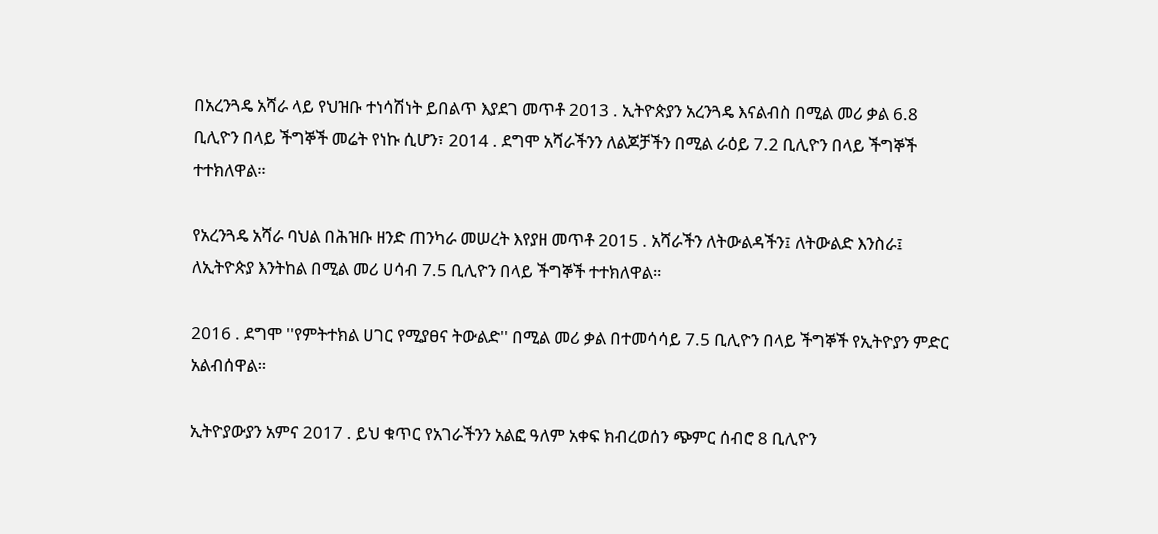በአረንጓዴ አሻራ ላይ የህዝቡ ተነሳሽነት ይበልጥ እያደገ መጥቶ 2013 . ኢትዮጵያን አረንጓዴ እናልብስ በሚል መሪ ቃል 6.8 ቢሊዮን በላይ ችግኞች መሬት የነኩ ሲሆን፣ 2014 . ደግሞ አሻራችንን ለልጆቻችን በሚል ራዕይ 7.2 ቢሊዮን በላይ ችግኞች ተተክለዋል።

የአረንጓዴ አሻራ ባህል በሕዝቡ ዘንድ ጠንካራ መሠረት እየያዘ መጥቶ 2015 . አሻራችን ለትውልዳችን፤ ለትውልድ እንስራ፤ ለኢትዮጵያ እንትከል በሚል መሪ ሀሳብ 7.5 ቢሊዮን በላይ ችግኞች ተተክለዋል።

2016 . ደግሞ ''የምትተክል ሀገር የሚያፀና ትውልድ'' በሚል መሪ ቃል በተመሳሳይ 7.5 ቢሊዮን በላይ ችግኞች የኢትዮያን ምድር አልብሰዋል።

ኢትዮያውያን አምና 2017 . ይህ ቁጥር የአገራችንን አልፎ ዓለም አቀፍ ክብረወሰን ጭምር ሰብሮ 8 ቢሊዮን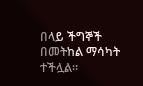በላይ ችግኞች በመትከል ማሳካት ተችሏል።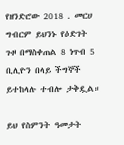የዘንድሮው 2018 . መርሀ ግብርም ይህንኑ የዕድገት ጉዞ በማስቀጠል 8 ነጥብ 5 ቢሊዮን በላይ ችግኞች ይተከላሉ ተብሎ ታቅዷል።

ይህ የስምንት ዓመታት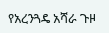የአረንጓዴ አሻራ ጉዞ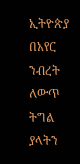ኢትዮጵያ በአየር ንብረት ለውጥ ትግል ያላትን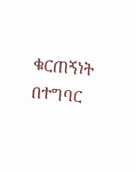ቁርጠኝነት በተግባር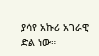ያሳየ አኩሪ አገራዊ ድል ነው።